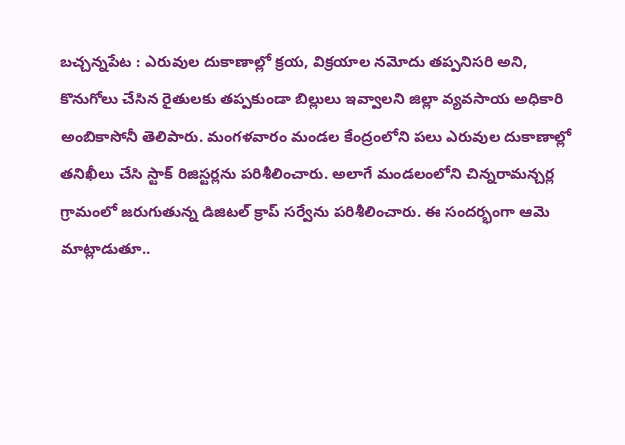బచ్చన్నపేట : ఎరువుల దుకాణాల్లో క్రయ, విక్రయాల నమోదు తప్పనిసరి అని, కొనుగోలు చేసిన రైతులకు తప్పకుండా బిల్లులు ఇవ్వాలని జిల్లా వ్యవసాయ అధికారి అంబికాసోనీ తెలిపారు. మంగళవారం మండల కేంద్రంలోని పలు ఎరువుల దుకాణాల్లో తనిఖీలు చేసి స్టాక్ రిజిస్టర్లను పరిశీలించారు. అలాగే మండలంలోని చిన్నరామన్చర్ల గ్రామంలో జరుగుతున్న డిజిటల్ క్రాప్ సర్వేను పరిశీలించారు. ఈ సందర్భంగా ఆమె మాట్లాడుతూ..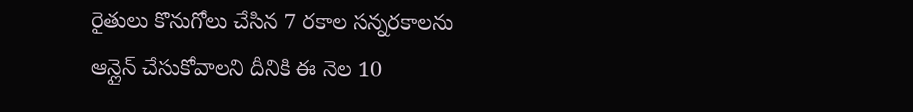రైతులు కొనుగోలు చేసిన 7 రకాల సన్నరకాలను ఆన్లైన్ చేసుకోవాలని దీనికి ఈ నెల 10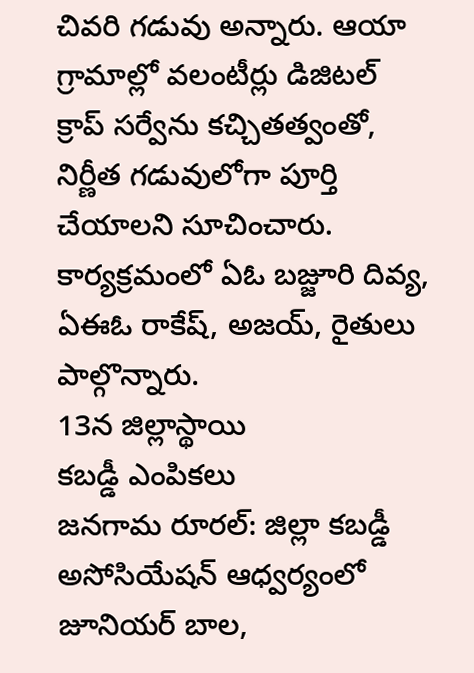చివరి గడువు అన్నారు. ఆయా గ్రామాల్లో వలంటీర్లు డిజిటల్ క్రాప్ సర్వేను కచ్చితత్వంతో, నిర్ణీత గడువులోగా పూర్తి చేయాలని సూచించారు. కార్యక్రమంలో ఏఓ బజ్జూరి దివ్య, ఏఈఓ రాకేష్, అజయ్, రైతులు పాల్గొన్నారు.
13న జిల్లాస్థాయి
కబడ్డీ ఎంపికలు
జనగామ రూరల్: జిల్లా కబడ్డీ అసోసియేషన్ ఆధ్వర్యంలో జూనియర్ బాల,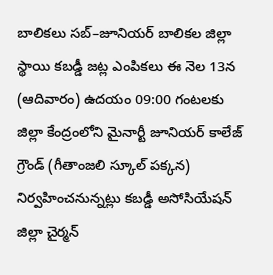బాలికలు సబ్–జూనియర్ బాలికల జిల్లా స్థాయి కబడ్డీ జట్ల ఎంపికలు ఈ నెల 13న (ఆదివారం) ఉదయం 09:00 గంటలకు జిల్లా కేంద్రంలోని మైనార్టీ జూనియర్ కాలేజ్ గ్రౌండ్ (గీతాంజలి స్కూల్ పక్కన) నిర్వహించనున్నట్లు కబడ్డీ అసోసియేషన్ జిల్లా చైర్మన్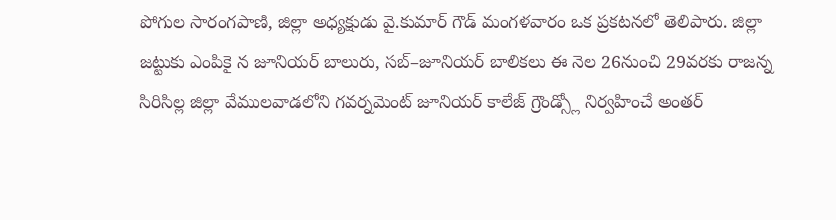పోగుల సారంగపాణి, జిల్లా అధ్యక్షుడు వై.కుమార్ గౌడ్ మంగళవారం ఒక ప్రకటనలో తెలిపారు. జిల్లా జట్టుకు ఎంపికై న జూనియర్ బాలురు, సబ్–జూనియర్ బాలికలు ఈ నెల 26నుంచి 29వరకు రాజన్న సిరిసిల్ల జిల్లా వేములవాడలోని గవర్నమెంట్ జూనియర్ కాలేజ్ గ్రౌండ్స్లో నిర్వహించే అంతర్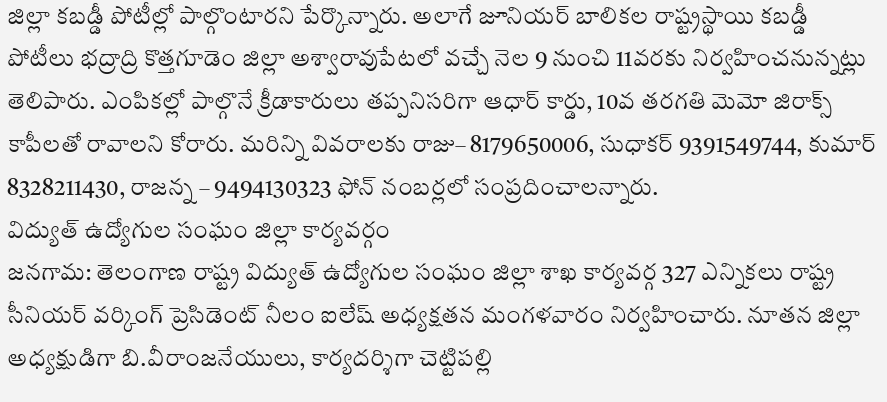జిల్లా కబడ్డీ పోటీల్లో పాల్గొంటారని పేర్కొన్నారు. అలాగే జూనియర్ బాలికల రాష్ట్రస్థాయి కబడ్డీ పోటీలు భద్రాద్రి కొత్తగూడెం జిల్లా అశ్వారావుపేటలో వచ్చే నెల 9 నుంచి 11వరకు నిర్వహించనున్నట్లు తెలిపారు. ఎంపికల్లో పాల్గొనే క్రీడాకారులు తప్పనిసరిగా ఆధార్ కార్డు, 10వ తరగతి మెమో జిరాక్స్ కాపీలతో రావాలని కోరారు. మరిన్ని వివరాలకు రాజు– 8179650006, సుధాకర్ 9391549744, కుమార్ 8328211430, రాజన్న – 9494130323 ఫోన్ నంబర్లలో సంప్రదించాలన్నారు.
విద్యుత్ ఉద్యోగుల సంఘం జిల్లా కార్యవర్గం
జనగామ: తెలంగాణ రాష్ట్ర విద్యుత్ ఉద్యోగుల సంఘం జిల్లా శాఖ కార్యవర్గ 327 ఎన్నికలు రాష్ట్ర సీనియర్ వర్కింగ్ ప్రెసిడెంట్ నీలం ఐలేష్ అధ్యక్షతన మంగళవారం నిర్వహించారు. నూతన జిల్లా అధ్యక్షుడిగా బి.వీరాంజనేయులు, కార్యదర్శిగా చెట్టిపల్లి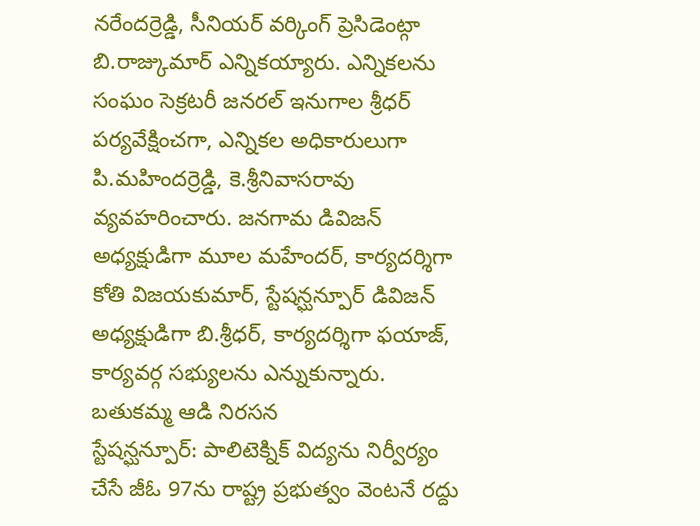నరేందర్రెడ్డి, సీనియర్ వర్కింగ్ ప్రెసిడెంట్గా బి.రాజ్కుమార్ ఎన్నికయ్యారు. ఎన్నికలను సంఘం సెక్రటరీ జనరల్ ఇనుగాల శ్రీధర్ పర్యవేక్షించగా, ఎన్నికల అధికారులుగా పి.మహిందర్రెడ్డి, కె.శ్రీనివాసరావు వ్యవహరించారు. జనగామ డివిజన్ అధ్యక్షుడిగా మూల మహేందర్, కార్యదర్శిగా కోతి విజయకుమార్, స్టేషన్ఘన్పూర్ డివిజన్ అధ్యక్షుడిగా బి.శ్రీధర్, కార్యదర్శిగా ఫయాజ్, కార్యవర్గ సభ్యులను ఎన్నుకున్నారు.
బతుకమ్మ ఆడి నిరసన
స్టేషన్ఘన్పూర్: పాలిటెక్నిక్ విద్యను నిర్వీర్యం చేసే జీఓ 97ను రాష్ట్ర ప్రభుత్వం వెంటనే రద్దు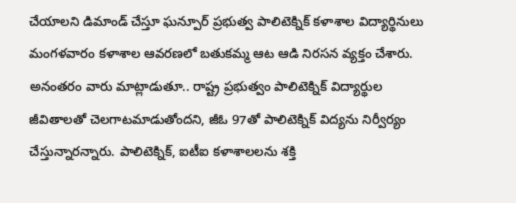చేయాలని డిమాండ్ చేస్తూ ఘన్పూర్ ప్రభుత్వ పాలిటెక్నిక్ కళాశాల విద్యార్థినులు మంగళవారం కళాశాల ఆవరణలో బతుకమ్మ ఆట ఆడి నిరసన వ్యక్తం చేశారు. అనంతరం వారు మాట్లాడుతూ.. రాష్ట్ర ప్రభుత్వం పాలిటెక్నిక్ విద్యార్థుల జీవితాలతో చెలగాటమాడుతోందని, జీఓ 97తో పాలిటెక్నిక్ విద్యను నిర్వీర్యం చేస్తున్నారన్నారు. పాలిటెక్నిక్, ఐటీఐ కళాశాలలను శక్తి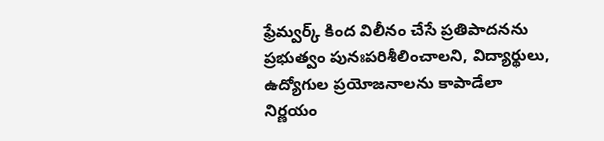ఫ్రేమ్వర్క్ కింద విలీనం చేసే ప్రతిపాదనను ప్రభుత్వం పునఃపరిశీలించాలని, విద్యార్థులు, ఉద్యోగుల ప్రయోజనాలను కాపాడేలా నిర్ణయం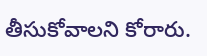తీసుకోవాలని కోరారు.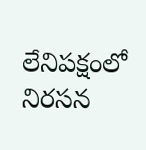లేనిపక్షంలో నిరసన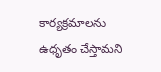కార్యక్రమాలను ఉధృతం చేస్తామని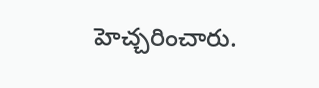హెచ్చరించారు.